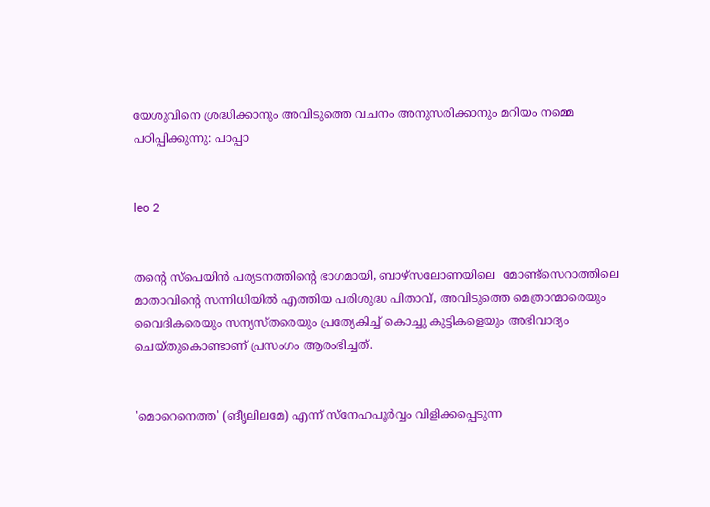യേശുവിനെ ശ്രദ്ധിക്കാനും അവിടുത്തെ വചനം അനുസരിക്കാനും മറിയം നമ്മെ പഠിപ്പിക്കുന്നു: പാപ്പാ


leo 2


തന്റെ സ്‌പെയിന്‍ പര്യടനത്തിന്റെ ഭാഗമായി, ബാഴ്സലോണയിലെ  മോണ്ട്‌സെറാത്തിലെ മാതാവിന്റെ സന്നിധിയില്‍ എത്തിയ പരിശുദ്ധ പിതാവ്, അവിടുത്തെ മെത്രാന്മാരെയും  വൈദികരെയും സന്യസ്തരെയും പ്രത്യേകിച്ച് കൊച്ചു കുട്ടികളെയും അഭിവാദ്യം ചെയ്തുകൊണ്ടാണ് പ്രസംഗം ആരംഭിച്ചത്.


'മൊറെനെത്ത' (ങീൃലിലമേ) എന്ന് സ്‌നേഹപൂര്‍വ്വം വിളിക്കപ്പെടുന്ന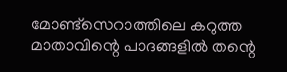മോണ്ട്‌സെറാത്തിലെ കറുത്ത മാതാവിന്റെ പാദങ്ങളില്‍ തന്റെ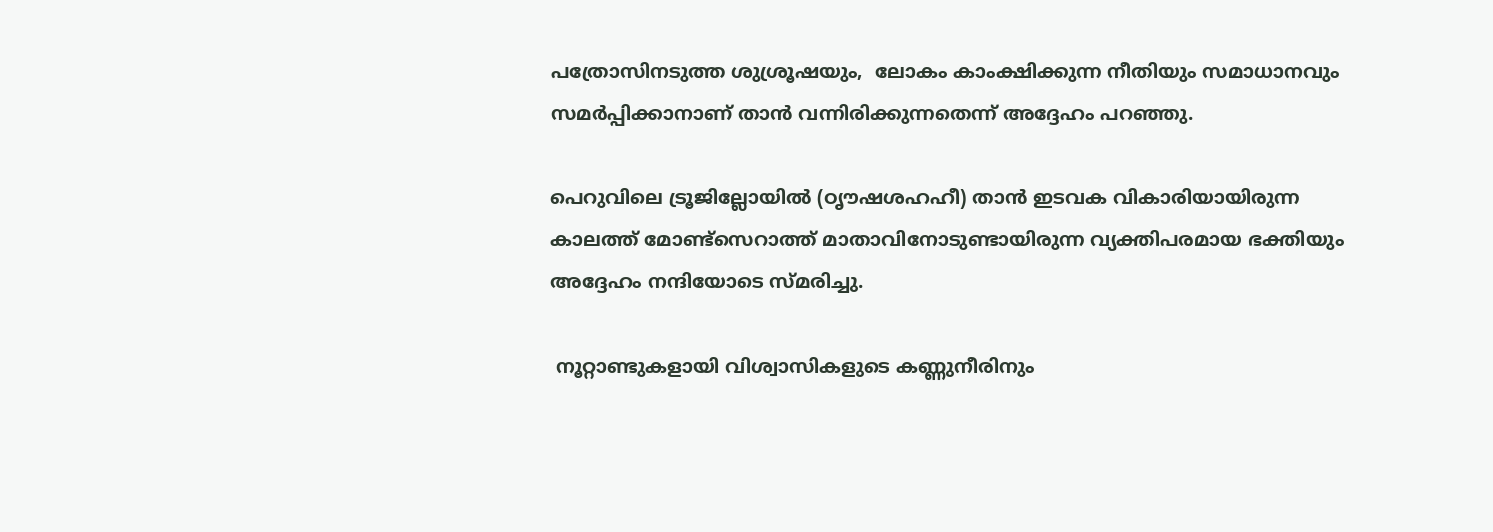പത്രോസിനടുത്ത ശുശ്രൂഷയും,  ലോകം കാംക്ഷിക്കുന്ന നീതിയും സമാധാനവും സമര്‍പ്പിക്കാനാണ് താന്‍ വന്നിരിക്കുന്നതെന്ന് അദ്ദേഹം പറഞ്ഞു.

പെറുവിലെ ട്രൂജില്ലോയില്‍ (ഠൃൗഷശഹഹീ) താന്‍ ഇടവക വികാരിയായിരുന്ന കാലത്ത് മോണ്ട്‌സെറാത്ത് മാതാവിനോടുണ്ടായിരുന്ന വ്യക്തിപരമായ ഭക്തിയും  അദ്ദേഹം നന്ദിയോടെ സ്മരിച്ചു.

 നൂറ്റാണ്ടുകളായി വിശ്വാസികളുടെ കണ്ണുനീരിനും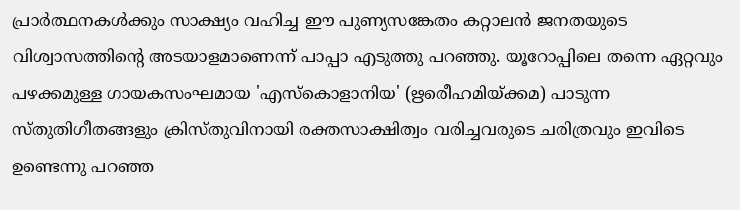പ്രാര്‍ത്ഥനകള്‍ക്കും സാക്ഷ്യം വഹിച്ച ഈ പുണ്യസങ്കേതം കറ്റാലന്‍ ജനതയുടെ വിശ്വാസത്തിന്റെ അടയാളമാണെന്ന് പാപ്പാ എടുത്തു പറഞ്ഞു. യൂറോപ്പിലെ തന്നെ ഏറ്റവും പഴക്കമുള്ള ഗായകസംഘമായ 'എസ്‌കൊളാനിയ' (ഋരെീഹമിയ്ക്കമ) പാടുന്ന സ്തുതിഗീതങ്ങളും ക്രിസ്തുവിനായി രക്തസാക്ഷിത്വം വരിച്ചവരുടെ ചരിത്രവും ഇവിടെ ഉണ്ടെന്നു പറഞ്ഞ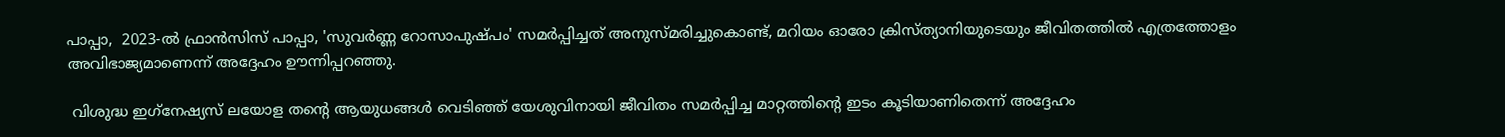പാപ്പാ,  2023-ല്‍ ഫ്രാന്‍സിസ് പാപ്പാ, 'സുവര്‍ണ്ണ റോസാപുഷ്പം' സമര്‍പ്പിച്ചത് അനുസ്മരിച്ചുകൊണ്ട്, മറിയം ഓരോ ക്രിസ്ത്യാനിയുടെയും ജീവിതത്തില്‍ എത്രത്തോളം അവിഭാജ്യമാണെന്ന് അദ്ദേഹം ഊന്നിപ്പറഞ്ഞു.

 വിശുദ്ധ ഇഗ്‌നേഷ്യസ് ലയോള തന്റെ ആയുധങ്ങള്‍ വെടിഞ്ഞ് യേശുവിനായി ജീവിതം സമര്‍പ്പിച്ച മാറ്റത്തിന്റെ ഇടം കൂടിയാണിതെന്ന് അദ്ദേഹം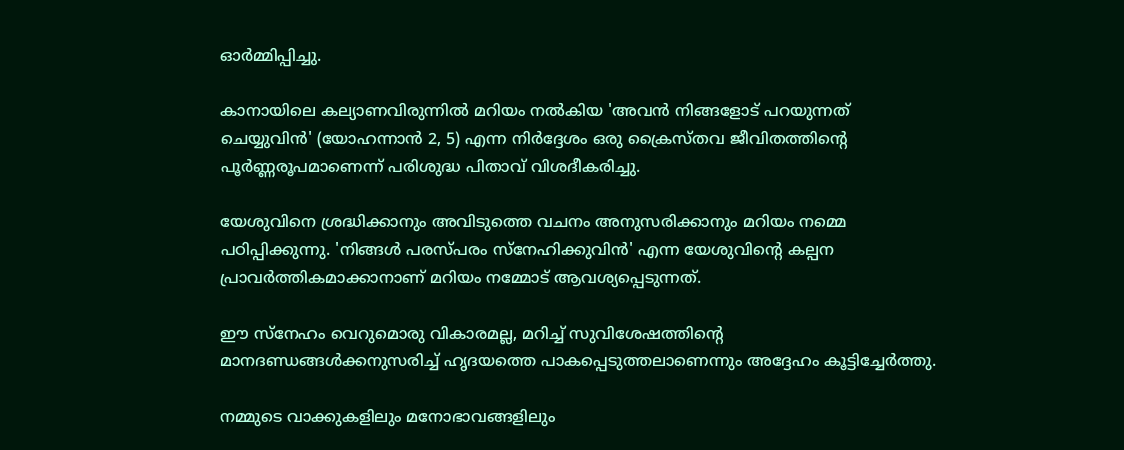ഓര്‍മ്മിപ്പിച്ചു.

കാനായിലെ കല്യാണവിരുന്നില്‍ മറിയം നല്‍കിയ 'അവന്‍ നിങ്ങളോട് പറയുന്നത് ചെയ്യുവിന്‍' (യോഹന്നാന്‍ 2, 5) എന്ന നിര്‍ദ്ദേശം ഒരു ക്രൈസ്തവ ജീവിതത്തിന്റെ പൂര്‍ണ്ണരൂപമാണെന്ന് പരിശുദ്ധ പിതാവ് വിശദീകരിച്ചു.

യേശുവിനെ ശ്രദ്ധിക്കാനും അവിടുത്തെ വചനം അനുസരിക്കാനും മറിയം നമ്മെ പഠിപ്പിക്കുന്നു. 'നിങ്ങള്‍ പരസ്പരം സ്‌നേഹിക്കുവിന്‍' എന്ന യേശുവിന്റെ കല്പന പ്രാവര്‍ത്തികമാക്കാനാണ് മറിയം നമ്മോട് ആവശ്യപ്പെടുന്നത്.

ഈ സ്‌നേഹം വെറുമൊരു വികാരമല്ല, മറിച്ച് സുവിശേഷത്തിന്റെ മാനദണ്ഡങ്ങള്‍ക്കനുസരിച്ച് ഹൃദയത്തെ പാകപ്പെടുത്തലാണെന്നും അദ്ദേഹം കൂട്ടിച്ചേര്‍ത്തു.

നമ്മുടെ വാക്കുകളിലും മനോഭാവങ്ങളിലും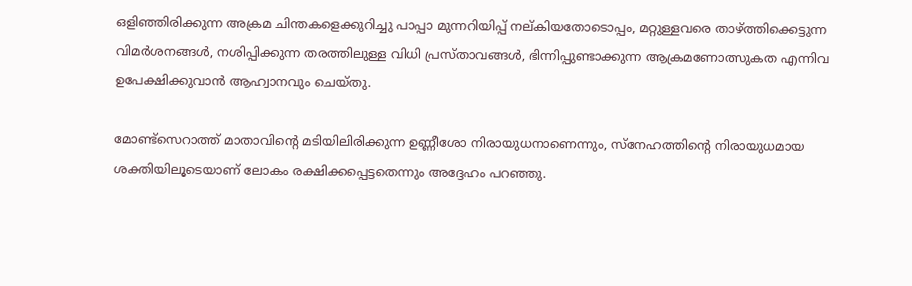ഒളിഞ്ഞിരിക്കുന്ന അക്രമ ചിന്തകളെക്കുറിച്ചു പാപ്പാ മുന്നറിയിപ്പ് നല്കിയതോടൊപ്പം, മറ്റുള്ളവരെ താഴ്ത്തിക്കെട്ടുന്ന വിമര്‍ശനങ്ങള്‍, നശിപ്പിക്കുന്ന തരത്തിലുള്ള വിധി പ്രസ്താവങ്ങള്‍, ഭിന്നിപ്പുണ്ടാക്കുന്ന ആക്രമണോത്സുകത എന്നിവ ഉപേക്ഷിക്കുവാന്‍ ആഹ്വാനവും ചെയ്തു.

മോണ്ട്‌സെറാത്ത് മാതാവിന്റെ മടിയിലിരിക്കുന്ന ഉണ്ണീശോ നിരായുധനാണെന്നും, സ്‌നേഹത്തിന്റെ നിരായുധമായ ശക്തിയിലൂടെയാണ് ലോകം രക്ഷിക്കപ്പെട്ടതെന്നും അദ്ദേഹം പറഞ്ഞു.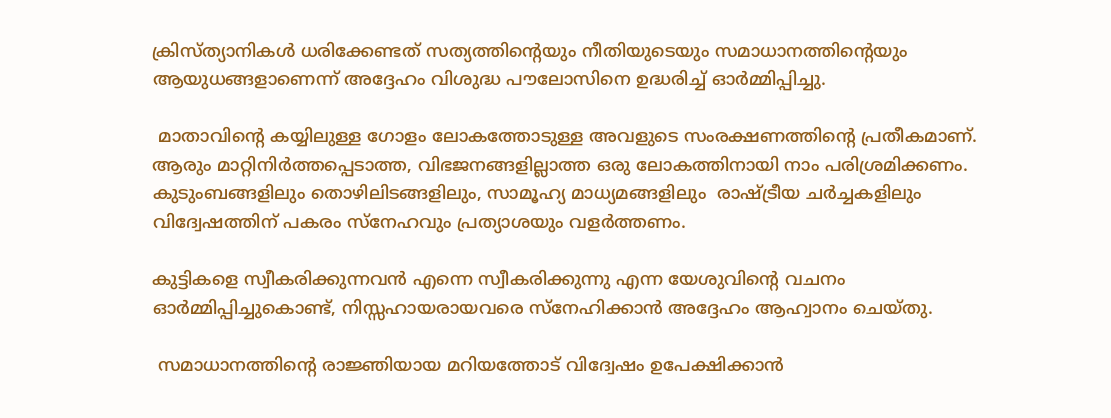ക്രിസ്ത്യാനികള്‍ ധരിക്കേണ്ടത് സത്യത്തിന്റെയും നീതിയുടെയും സമാധാനത്തിന്റെയും ആയുധങ്ങളാണെന്ന് അദ്ദേഹം വിശുദ്ധ പൗലോസിനെ ഉദ്ധരിച്ച് ഓര്‍മ്മിപ്പിച്ചു.

 മാതാവിന്റെ കയ്യിലുള്ള ഗോളം ലോകത്തോടുള്ള അവളുടെ സംരക്ഷണത്തിന്റെ പ്രതീകമാണ്. ആരും മാറ്റിനിര്‍ത്തപ്പെടാത്ത, വിഭജനങ്ങളില്ലാത്ത ഒരു ലോകത്തിനായി നാം പരിശ്രമിക്കണം. കുടുംബങ്ങളിലും തൊഴിലിടങ്ങളിലും, സാമൂഹ്യ മാധ്യമങ്ങളിലും  രാഷ്ട്രീയ ചര്‍ച്ചകളിലും വിദ്വേഷത്തിന് പകരം സ്‌നേഹവും പ്രത്യാശയും വളര്‍ത്തണം.

കുട്ടികളെ സ്വീകരിക്കുന്നവന്‍ എന്നെ സ്വീകരിക്കുന്നു എന്ന യേശുവിന്റെ വചനം ഓര്‍മ്മിപ്പിച്ചുകൊണ്ട്, നിസ്സഹായരായവരെ സ്‌നേഹിക്കാന്‍ അദ്ദേഹം ആഹ്വാനം ചെയ്തു.

 സമാധാനത്തിന്റെ രാജ്ഞിയായ മറിയത്തോട് വിദ്വേഷം ഉപേക്ഷിക്കാന്‍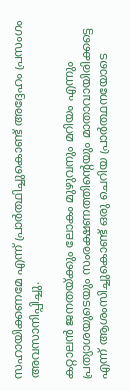സഹായിക്കണമേ എന്ന് പ്രാര്‍ത്ഥിച്ചുകൊണ്ട് അദ്ദേഹം പ്രസംഗം അവസാനിപ്പിച്ചു.

കറ്റാലന്‍ ജനതയ്ക്കും ലോകം മുഴുവനും മറിയം എന്നും പ്രത്യാശയുടെയും സംരക്ഷണത്തിന്റെയും മാതാവായിരിക്കട്ടെ എന്ന് ആശംസിച്ചുകൊണ്ട് ഒരു ചെറിയ പ്രാര്‍ത്ഥനയോടെ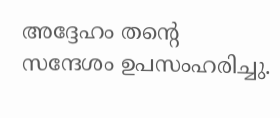അദ്ദേഹം തന്റെ സന്ദേശം ഉപസംഹരിച്ചു.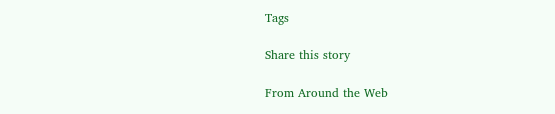Tags

Share this story

From Around the Web